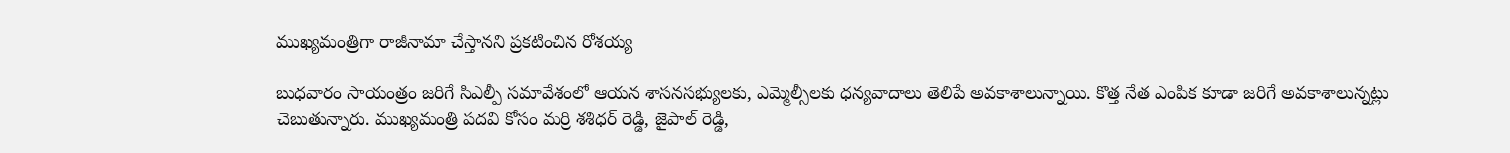ముఖ్యమంత్రిగా రాజీనామా చేస్తానని ప్రకటించిన రోశయ్య

బుధవారం సాయంత్రం జరిగే సిఎల్పీ సమావేశంలో ఆయన శాసనసభ్యులకు, ఎమ్మెల్సీలకు ధన్యవాదాలు తెలిపే అవకాశాలున్నాయి. కొత్త నేత ఎంపిక కూడా జరిగే అవకాశాలున్నట్లు చెబుతున్నారు. ముఖ్యమంత్రి పదవి కోసం మర్రి శశిధర్ రెడ్డి, జైపాల్ రెడ్డి,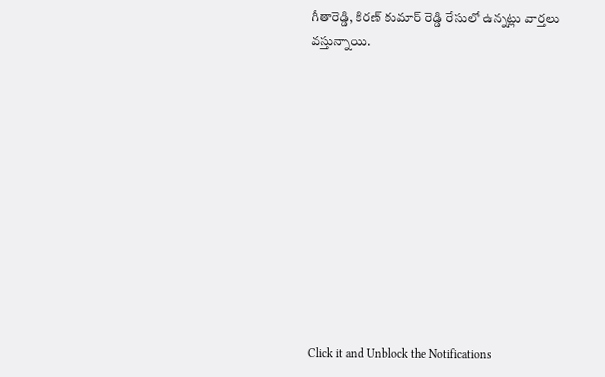గీతారెడ్డి, కిరణ్ కుమార్ రెడ్డి రేసులో ఉన్నట్లు వార్తలు వస్తున్నాయి.












Click it and Unblock the Notifications